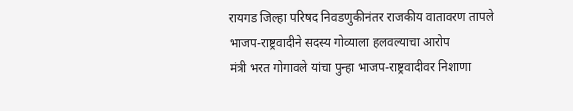रायगड जिल्हा परिषद निवडणुकीनंतर राजकीय वातावरण तापले
भाजप-राष्ट्रवादीने सदस्य गोव्याला हलवल्याचा आरोप
मंत्री भरत गोगावले यांचा पुन्हा भाजप-राष्ट्रवादीवर निशाणा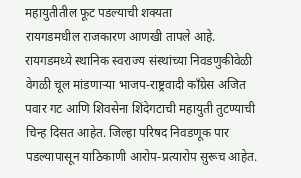महायुतीतील फूट पडल्याची शक्यता
रायगडमधील राजकारण आणखी तापले आहे. रायगडमध्ये स्थानिक स्वराज्य संस्थांच्या निवडणुकीवेळी वेगळी चूल मांडणाऱ्या भाजप-राष्ट्रवादी काँग्रेस अजित पवार गट आणि शिवसेना शिंदेगटाची महायुती तुटण्याची चिन्ह दिसत आहेत. जिल्हा परिषद निवडणूक पार पडल्यापासून याठिकाणी आरोप-प्रत्यारोप सुरूच आहेत.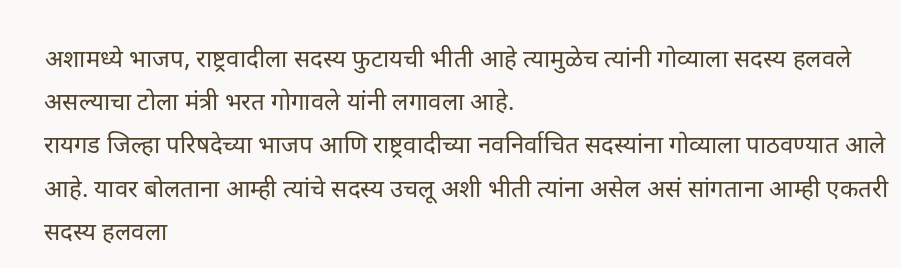अशामध्ये भाजप, राष्ट्रवादीला सदस्य फुटायची भीती आहे त्यामुळेच त्यांनी गोव्याला सदस्य हलवले असल्याचा टोला मंत्री भरत गोगावले यांनी लगावला आहे.
रायगड जिल्हा परिषदेच्या भाजप आणि राष्ट्रवादीच्या नवनिर्वाचित सदस्यांना गोव्याला पाठवण्यात आले आहे. यावर बोलताना आम्ही त्यांचे सदस्य उचलू अशी भीती त्यांना असेल असं सांगताना आम्ही एकतरी सदस्य हलवला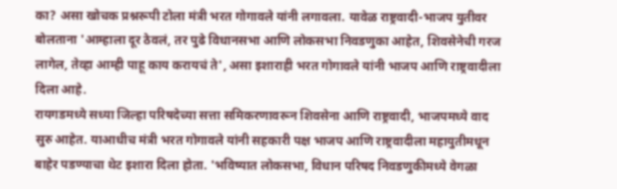का? असा खोचक प्रश्नरूपी टोला मंत्री भरत गोगावले यांनी लगावला. यावेळ राष्ट्रवादी-भाजप युतीवर बोलताना 'आम्हाला दूर ठेवलं, तर पुढे विधानसभा आणि लोकसभा निवडणुका आहेत, शिवसेनेची गरज लागेल, तेव्हा आम्ही पाहू काय करायचं ते', असा इशाराही भरत गोगावले यांनी भाजप आणि राष्ट्रवादीला दिला आहे.
रायगडमध्ये सध्या जिल्हा परिषदेच्या सत्ता समिकरणावरून शिवसेना आणि राष्ट्रवादी, भाजपमध्ये वाद सुरु आहेत. याआधीच मंत्री भरत गोगावले यांनी सहकारी पक्ष भाजप आणि राष्ट्रवादीला महायुतीमधून बाहेर पडण्याचा थेट इशारा दिला होता. 'भविष्यात लोकसभा, विधान परिषद निवडणुकीमध्ये वेगळा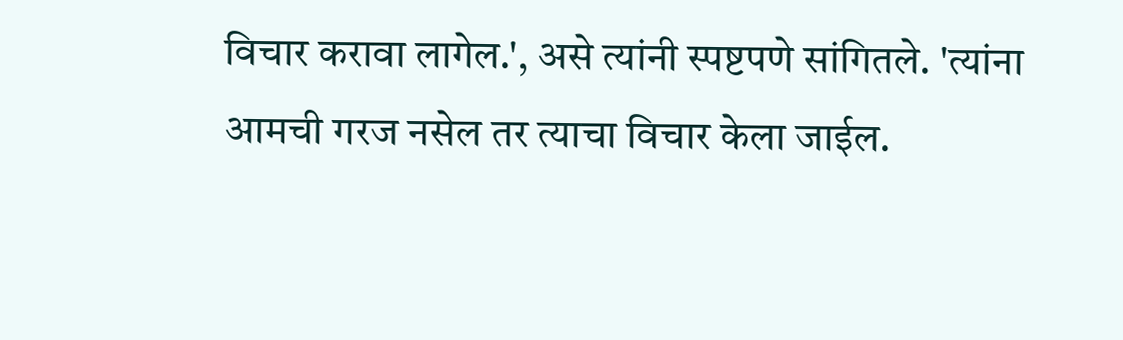विचार करावा लागेल.', असे त्यांनी स्पष्टपणे सांगितले. 'त्यांना आमची गरज नसेल तर त्याचा विचार केला जाईल.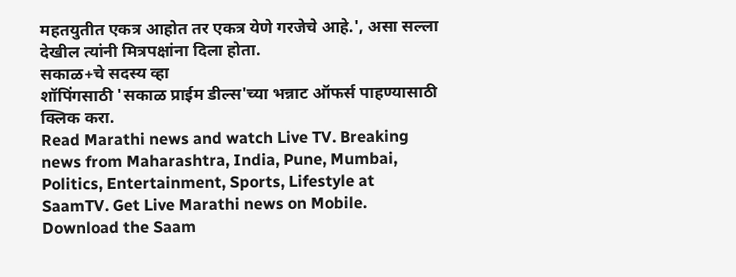महतयुतीत एकत्र आहोत तर एकत्र येणे गरजेचे आहे.', असा सल्ला देखील त्यांनी मित्रपक्षांना दिला होता.
सकाळ+चे सदस्य व्हा
शॉपिंगसाठी 'सकाळ प्राईम डील्स'च्या भन्नाट ऑफर्स पाहण्यासाठी क्लिक करा.
Read Marathi news and watch Live TV. Breaking news from Maharashtra, India, Pune, Mumbai, Politics, Entertainment, Sports, Lifestyle at SaamTV. Get Live Marathi news on Mobile. Download the Saam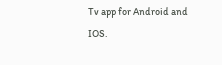Tv app for Android and IOS.